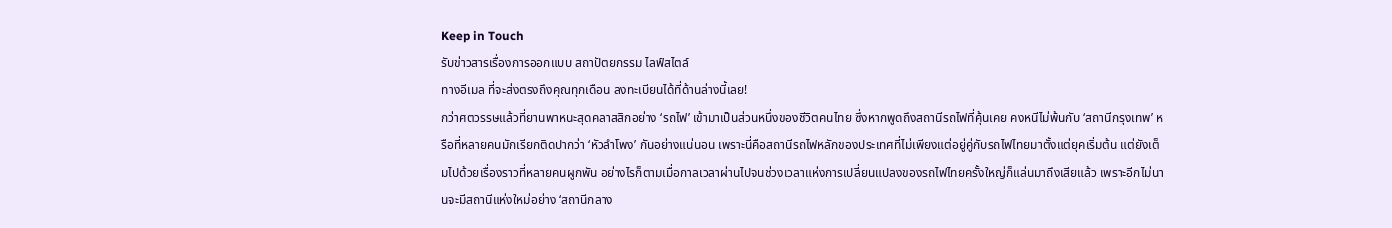Keep in Touch
รับข่าวสารเรื่องการออกแบบ สถาปัตยกรรม ไลฟ์สไตล์
ทางอีเมล ที่จะส่งตรงถึงคุณทุกเดือน ลงทะเบียนได้ที่ด้านล่างนี้เลย!
กว่าศตวรรษแล้วที่ยานพาหนะสุดคลาสสิกอย่าง ‘รถไฟ’ เข้ามาเป็นส่วนหนึ่งของชีวิตคนไทย ซึ่งหากพูดถึงสถานีรถไฟที่คุ้นเคย คงหนีไม่พ้นกับ ‘สถานีกรุงเทพ’ หรือที่หลายคนมักเรียกติดปากว่า ‘หัวลําโพง’ กันอย่างแน่นอน เพราะนี่คือสถานีรถไฟหลักของประเทศที่ไม่เพียงแต่อยู่คู่กับรถไฟไทยมาตั้งแต่ยุคเริ่มต้น แต่ยังเต็มไปด้วยเรื่องราวที่หลายคนผูกพัน อย่างไรก็ตามเมื่อกาลเวลาผ่านไปจนช่วงเวลาแห่งการเปลี่ยนแปลงของรถไฟไทยครั้งใหญ่ก็แล่นมาถึงเสียแล้ว เพราะอีกไม่นานจะมีสถานีแห่งใหม่อย่าง ‘สถานีกลาง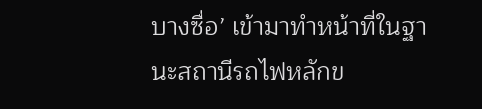บางซื่อ’ เข้ามาทำหน้าที่ในฐานะสถานีรถไฟหลักข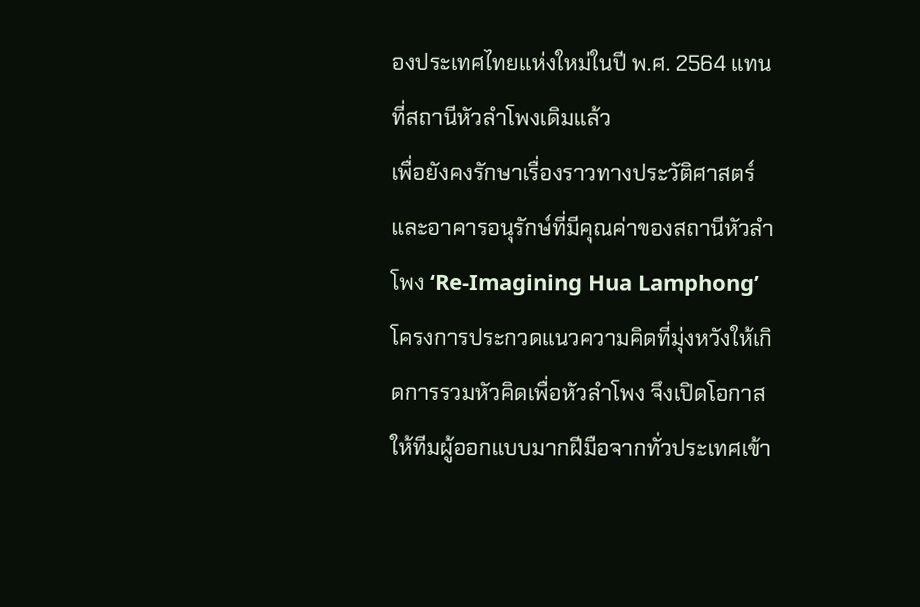องประเทศไทยแห่งใหม่ในปี พ.ศ. 2564 แทนที่สถานีหัวลำโพงเดิมแล้ว
เพื่อยังคงรักษาเรื่องราวทางประวัติศาสตร์และอาคารอนุรักษ์ที่มีคุณค่าของสถานีหัวลำโพง ‘Re-Imagining Hua Lamphong’ โครงการประกวดแนวความคิดที่มุ่งหวังให้เกิดการรวมหัวคิดเพื่อหัวลำโพง จึงเปิดโอกาสให้ทีมผู้ออกแบบมากฝีมือจากทั่วประเทศเข้า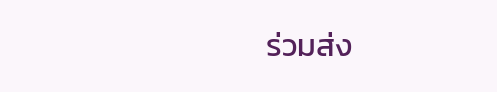ร่วมส่ง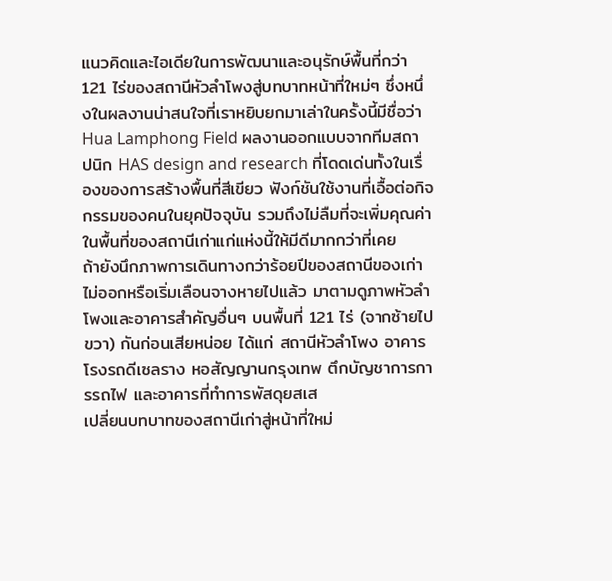แนวคิดและไอเดียในการพัฒนาและอนุรักษ์พื้นที่กว่า 121 ไร่ของสถานีหัวลำโพงสู่บทบาทหน้าที่ใหม่ๆ ซึ่งหนึ่งในผลงานน่าสนใจที่เราหยิบยกมาเล่าในครั้งนี้มีชื่อว่า Hua Lamphong Field ผลงานออกแบบจากทีมสถาปนิก HAS design and research ที่โดดเด่นทั้งในเรื่องของการสร้างพื้นที่สีเขียว ฟังก์ชันใช้งานที่เอื้อต่อกิจกรรมของคนในยุคปัจจุบัน รวมถึงไม่ลืมที่จะเพิ่มคุณค่าในพื้นที่ของสถานีเก่าแก่แห่งนี้ให้มีดีมากกว่าที่เคย
ถ้ายังนึกภาพการเดินทางกว่าร้อยปีของสถานีของเก่าไม่ออกหรือเริ่มเลือนจางหายไปแล้ว มาตามดูภาพหัวลำโพงและอาคารสำคัญอื่นๆ บนพื้นที่ 121 ไร่ (จากซ้ายไปขวา) กันก่อนเสียหน่อย ได้แก่ สถานีหัวลำโพง อาคารโรงรถดีเซลราง หอสัญญานกรุงเทพ ตึกบัญชาการการรถไฟ และอาคารที่ทำการพัสดุยสเส
เปลี่ยนบทบาทของสถานีเก่าสู่หน้าที่ใหม่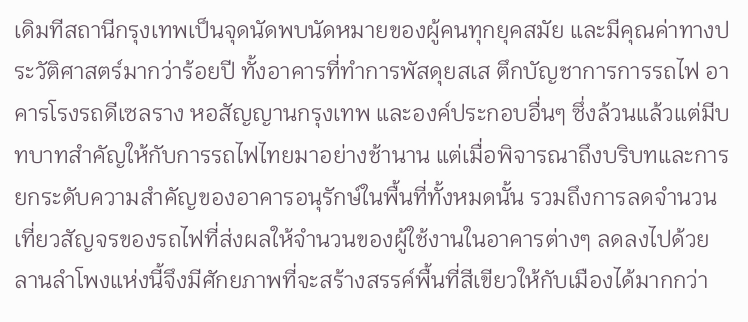เดิมทีสถานีกรุงเทพเป็นจุดนัดพบนัดหมายของผู้คนทุกยุคสมัย และมีคุณค่าทางประวัติศาสตร์มากว่าร้อยปี ทั้งอาคารที่ทำการพัสดุยสเส ตึกบัญชาการการรถไฟ อาคารโรงรถดีเซลราง หอสัญญานกรุงเทพ และองค์ประกอบอื่นๆ ซึ่งล้วนแล้วแต่มีบทบาทสำคัญให้กับการรถไฟไทยมาอย่างช้านาน แต่เมื่อพิจารณาถึงบริบทและการยกระดับความสำคัญของอาคารอนุรักษ์ในพื้นที่ทั้งหมดนั้น รวมถึงการลดจํานวนเที่ยวสัญจรของรถไฟที่ส่งผลให้จำนวนของผู้ใช้งานในอาคารต่างๆ ลดลงไปด้วย
ลานลำโพงแห่งนี้จึงมีศักยภาพที่จะสร้างสรรค์พื้นที่สีเขียวให้กับเมืองได้มากกว่า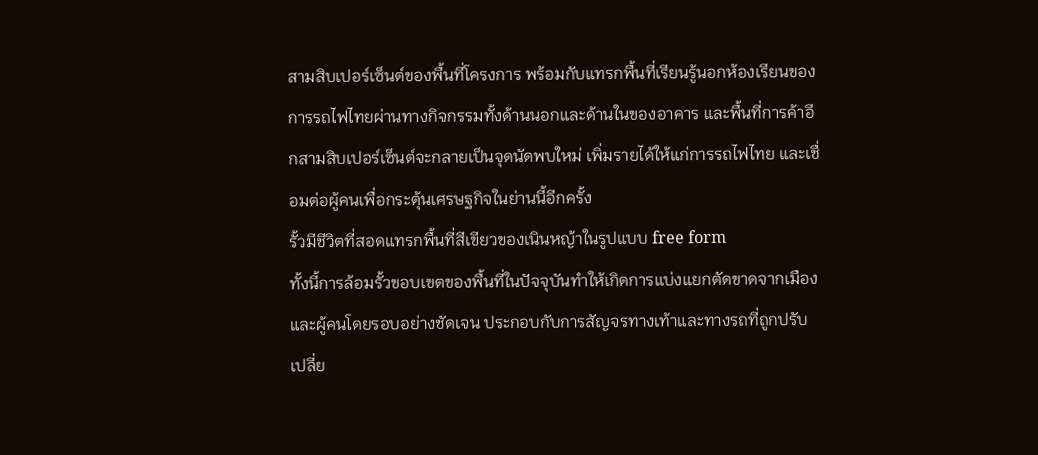สามสิบเปอร์เซ็นต์ของพื้นที่โครงการ พร้อมกับแทรกพื้นที่เรียนรู้นอกห้องเรียนของการรถไฟไทยผ่านทางกิจกรรมทั้งด้านนอกและด้านในของอาคาร และพื้นที่การค้าอีกสามสิบเปอร์เซ็นต์จะกลายเป็นจุดนัดพบใหม่ เพิ่มรายได้ให้แก่การรถไฟไทย และเชื่อมต่อผู้คนเพื่อกระตุ้นเศรษฐกิจในย่านนี้อีกครั้ง
รั้วมีชีวิตที่สอดแทรกพื้นที่สีเขียวของเนินหญ้าในรูปแบบ free form
ทั้งนี้การล้อมรั้วขอบเขตของพื้นที่ในปัจจุบันทำให้เกิดการแบ่งแยกตัดขาดจากเมืองและผู้คนโดยรอบอย่างชัดเจน ประกอบกับการสัญจรทางเท้าและทางรถที่ถูกปรับเปลี่ย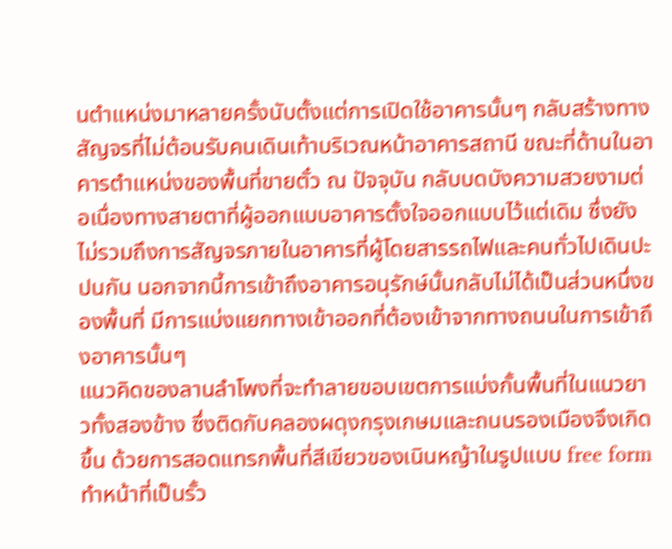นตำแหน่งมาหลายครั้งนับตั้งแต่การเปิดใช้อาคารนั้นๆ กลับสร้างทางสัญจรที่ไม่ต้อนรับคนเดินเท้าบริเวณหน้าอาคารสถานี ขณะที่ด้านในอาคารตำแหน่งของพื้นที่ขายตั๋ว ณ ปัจจุบัน กลับบดบังความสวยงามต่อเนื่องทางสายตาที่ผู้ออกแบบอาคารตั้งใจออกแบบไว้แต่เดิม ซึ่งยังไม่รวมถึงการสัญจรภายในอาคารที่ผู้โดยสารรถไฟและคนทั่วไปเดินปะปนกัน นอกจากนี้การเข้าถึงอาคารอนุรักษ์นั้นกลับไม่ได้เป็นส่วนหนึ่งของพื้นที่ มีการแบ่งแยกทางเข้าออกที่ต้องเข้าจากทางถนนในการเข้าถึงอาคารนั้นๆ
แนวคิดของลานลำโพงที่จะทำลายขอบเขตการแบ่งกั้นพื้นที่ในแนวยาวทั้งสองข้าง ซึ่งติดกับคลองผดุงกรุงเกษมและถนนรองเมืองจึงเกิดขึ้น ด้วยการสอดแทรกพื้นที่สีเขียวของเนินหญ้าในรูปแบบ free form ทำหน้าที่เป็นรั้ว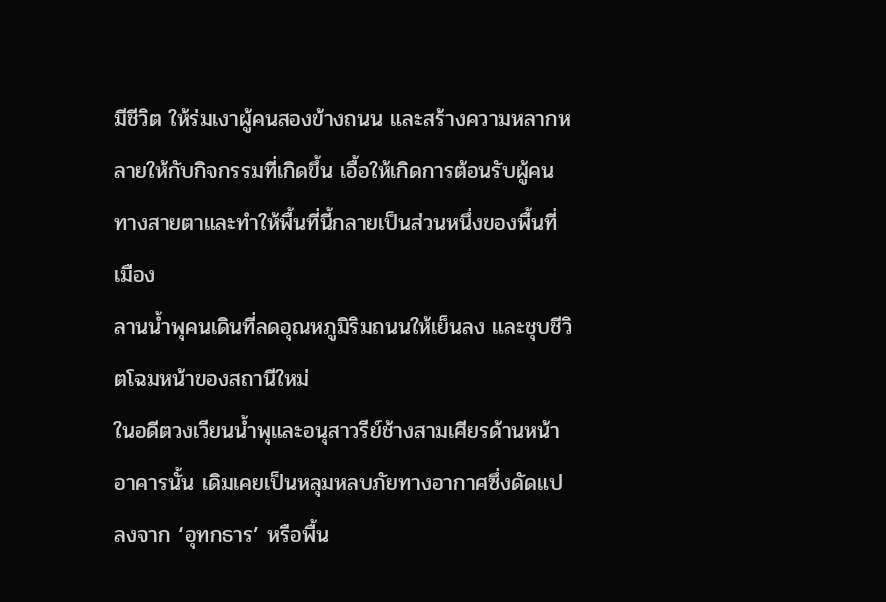มีชีวิต ให้ร่มเงาผู้คนสองข้างถนน และสร้างความหลากหลายให้กับกิจกรรมที่เกิดขึ้น เอื้อให้เกิดการต้อนรับผู้คนทางสายตาและทำให้พื้นที่นี้กลายเป็นส่วนหนึ่งของพื้นที่เมือง
ลานน้ำพุคนเดินที่ลดอุณหภูมิริมถนนให้เย็นลง และชุบชีวิตโฉมหน้าของสถานีใหม่
ในอดีตวงเวียนน้ำพุและอนุสาวรีย์ช้างสามเศียรด้านหน้าอาคารนั้น เดิมเคยเป็นหลุมหลบภัยทางอากาศซึ่งดัดแปลงจาก ‘อุทกธาร’ หรือพื้น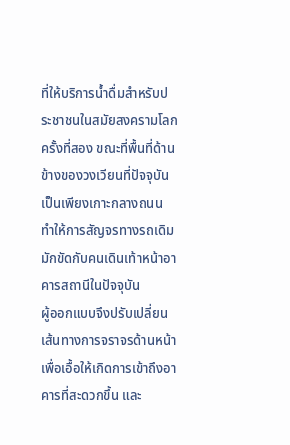ที่ให้บริการน้ำดื่มสำหรับประชาชนในสมัยสงครามโลกครั้งที่สอง ขณะที่พื้นที่ด้านข้างของวงเวียนที่ปัจจุบันเป็นเพียงเกาะกลางถนน ทำให้การสัญจรทางรถเดิมมักขัดกับคนเดินเท้าหน้าอาคารสถานีในปัจจุบัน
ผู้ออกแบบจึงปรับเปลี่ยนเส้นทางการจราจรด้านหน้า เพื่อเอื้อให้เกิดการเข้าถึงอาคารที่สะดวกขึ้น และ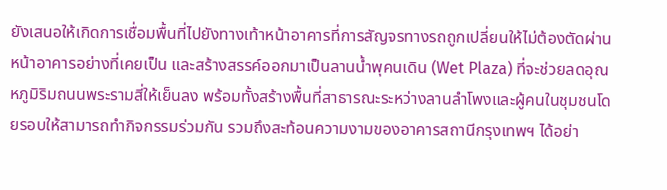ยังเสนอให้เกิดการเชื่อมพื้นที่ไปยังทางเท้าหน้าอาคารที่การสัญจรทางรถถูกเปลี่ยนให้ไม่ต้องตัดผ่านหน้าอาคารอย่างที่เคยเป็น และสร้างสรรค์ออกมาเป็นลานน้ำพุคนเดิน (Wet Plaza) ที่จะช่วยลดอุณหภูมิริมถนนพระรามสี่ให้เย็นลง พร้อมทั้งสร้างพื้นที่สาธารณะระหว่างลานลำโพงและผู้คนในชุมชนโดยรอบให้สามารถทำกิจกรรมร่วมกัน รวมถึงสะท้อนความงามของอาคารสถานีกรุงเทพฯ ได้อย่า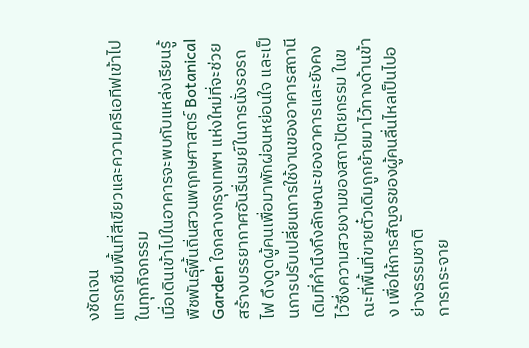งชัดเจน
แทรกซึมพื้นที่สีเขียวและความครีเอทีฟเข้าไปในทุกกิจกรรม
เมื่อเดินเข้าไปในอาคารจะพบกับแหล่งเรียนรู้พืชพันธุ์พื้นถิ่นสวนพฤกษศาสตร์ Botanical Garden ใจกลางกรุงเทพฯ แห่งใหม่ที่จะช่วยสร้างบรรยากาศอันรื่นรมย์ในการนั่งรอรถไฟ ดึงดูดผู้คนเพื่อมาพักผ่อนหย่อนใจ และเป็นการปรับเปลี่ยนการใช้งานของอาคารสถานีเดิมที่คำนึงถึงลักษณะของอาคารและยังคงไว้ซึ่งความสวยงามของสถาปัตยกรรม ในขณะที่พื้นที่ขายตั๋วเดิมถูกย้ายมาไว้ทางด้านข้าง เพื่อให้การสัญจรของผู้คนลื่นไหลเป็นไปอย่างธรรมชาติ
การกระจาย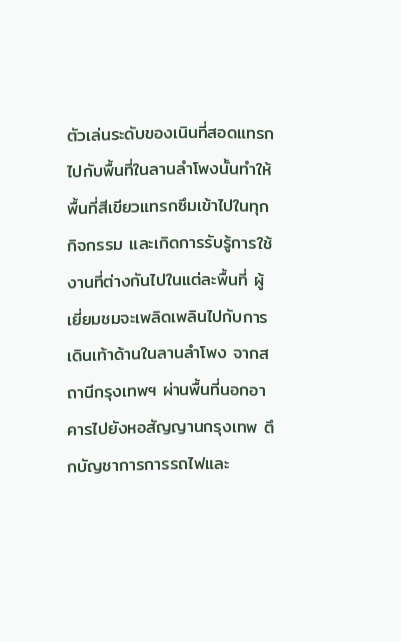ตัวเล่นระดับของเนินที่สอดแทรกไปกับพื้นที่ในลานลำโพงนั้นทำให้พื้นที่สีเขียวแทรกซึมเข้าไปในทุกกิจกรรม และเกิดการรับรู้การใช้งานที่ต่างกันไปในแต่ละพื้นที่ ผู้เยี่ยมชมจะเพลิดเพลินไปกับการเดินเท้าด้านในลานลำโพง จากสถานีกรุงเทพฯ ผ่านพื้นที่นอกอาคารไปยังหอสัญญานกรุงเทพ ตึกบัญชาการการรถไฟและ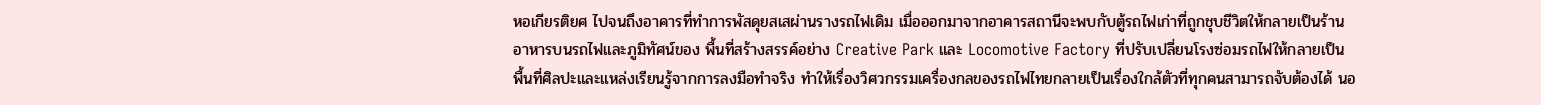หอเกียรติยศ ไปจนถึงอาคารที่ทำการพัสดุยสเสผ่านรางรถไฟเดิม เมื่อออกมาจากอาคารสถานีจะพบกับตู้รถไฟเก่าที่ถูกชุบชีวิตให้กลายเป็นร้านอาหารบนรถไฟและภูมิทัศน์ของ พื้นที่สร้างสรรค์อย่าง Creative Park และ Locomotive Factory ที่ปรับเปลี่ยนโรงซ่อมรถไฟให้กลายเป็นพื้นที่ศิลปะและแหล่งเรียนรู้จากการลงมือทำจริง ทำให้เรื่องวิศวกรรมเครื่องกลของรถไฟไทยกลายเป็นเรื่องใกล้ตัวที่ทุกคนสามารถจับต้องได้ นอ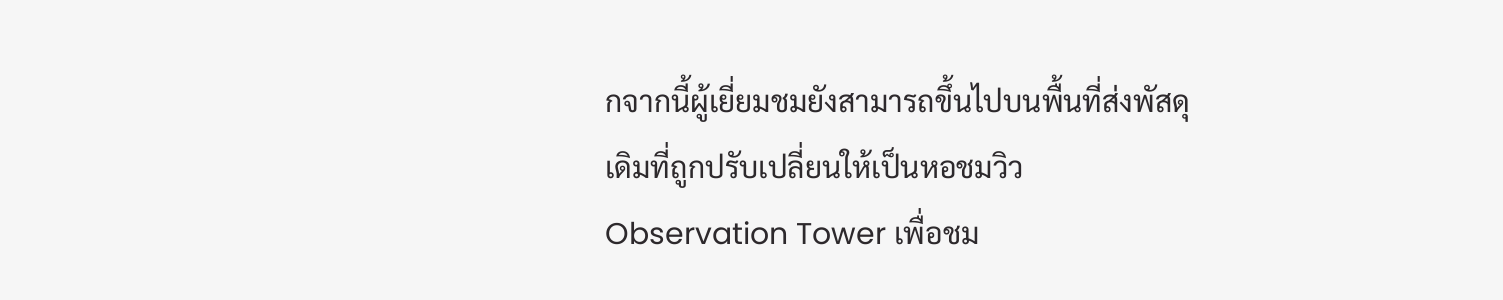กจากนี้ผู้เยี่ยมชมยังสามารถขึ้นไปบนพื้นที่ส่งพัสดุเดิมที่ถูกปรับเปลี่ยนให้เป็นหอชมวิว Observation Tower เพื่อชม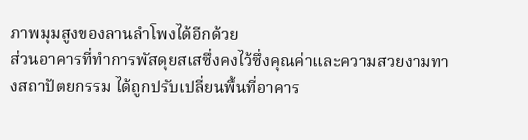ภาพมุมสูงของลานลำโพงได้อีกด้วย
ส่วนอาคารที่ทำการพัสดุยสเสซึ่งคงไว้ซึ่งคุณค่าและความสวยงามทางสถาปัตยกรรม ได้ถูกปรับเปลี่ยนพื้นที่อาคาร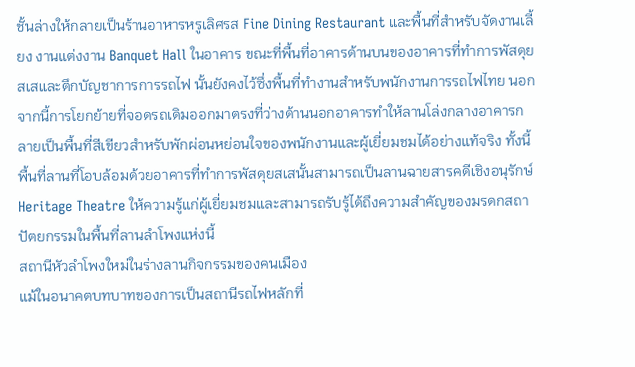ชั้นล่างให้กลายเป็นร้านอาหารหรูเลิศรส Fine Dining Restaurant และพื้นที่สำหรับจัดงานเลี้ยง งานแต่งงาน Banquet Hall ในอาคาร ขณะที่พื้นที่อาคารด้านบนของอาคารที่ทำการพัสดุยสเสและตึกบัญชาการการรถไฟ นั้นยังคงไว้ซึ่งพื้นที่ทำงานสำหรับพนักงานการรถไฟไทย นอกจากนี้การโยกย้ายที่จอดรถเดิมออกมาตรงที่ว่างด้านนอกอาคารทำให้ลานโล่งกลางอาคารกลายเป็นพื้นที่สีเขียวสำหรับพักผ่อนหย่อนใจของพนักงานและผู้เยี่ยมชมได้อย่างแท้จริง ทั้งนี้พื้นที่ลานที่โอบล้อมด้วยอาคารที่ทำการพัสดุยสเสนั้นสามารถเป็นลานฉายสารคดีเชิงอนุรักษ์ Heritage Theatre ให้ความรู้แก่ผู้เยี่ยมชมและสามารถรับรู้ได้ถึงความสำคัญของมรดกสถาปัตยกรรมในพื้นที่ลานลำโพงแห่งนี้
สถานีหัวลำโพงใหม่ในร่างลานกิจกรรมของคนเมือง
แม้ในอนาคตบทบาทของการเป็นสถานีรถไฟหลักที่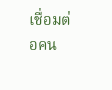เชื่อมต่อคน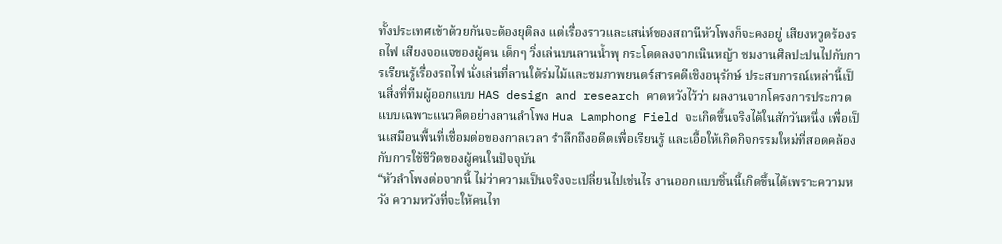ทั้งประเทศเข้าด้วยกันจะต้องยุติลง แต่เรื่องราวและเสน่ห์ของสถานีหัวโพงก็จะคงอยู่ เสียงหวูดร้องรถไฟ เสียงจอแจของผู้คน เด็กๆ วิ่งเล่นบนลานน้ำพุ กระโดดลงจากเนินหญ้า ชมงานศิลปะปนไปกับการเรียนรู้เรื่องรถไฟ นั่งเล่นที่ลานใต้ร่มไม้และชมภาพยนตร์สารคดีเชิงอนุรักษ์ ประสบการณ์เหล่านี้เป็นสิ่งที่ทีมผู้ออกแบบ HAS design and research คาดหวังไว้ว่า ผลงานจากโครงการประกวดแบบเฉพาะแนวคิดอย่างลานลำโพง Hua Lamphong Field จะเกิดขึ้นจริงได้ในสักวันหนึ่ง เพื่อเป็นเสมือนพื้นที่เชื่อมต่อของกาลเวลา รำลึกถึงอดีตเพื่อเรียนรู้ และเอื้อให้เกิดกิจกรรมใหม่ที่สอดคล้องกับการใช้ชีวิตของผู้คนในปัจจุบัน
“หัวลำโพงต่อจากนี้ ไม่ว่าความเป็นจริงจะเปลี่ยนไปเช่นไร งานออกแบบชิ้นนี้เกิดขึ้นได้เพราะความหวัง ความหวังที่จะให้คนไท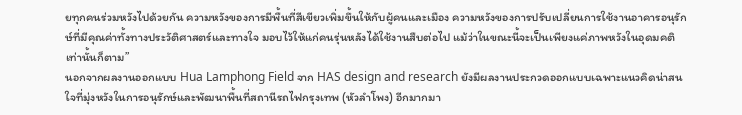ยทุกคนร่วมหวังไปด้วยกัน ความหวังของการมีพื้นที่สีเขียวเพิ่มขึ้นให้กับผู้คนและเมือง ความหวังของการปรับเปลี่ยนการใช้งานอาคารอนุรักษ์ที่มีคุณค่าทั้งทางประวัติศาสตร์และทางใจ มอบไว้ให้แก่คนรุ่นหลังได้ใช้งานสืบต่อไป แม้ว่าในขณะนี้จะเป็นเพียงแค่ภาพหวังในอุดมคติเท่านั้นก็ตาม”
นอกจากผลงานออกแบบ Hua Lamphong Field จาก HAS design and research ยังมีผลงานประกวดออกแบบเฉพาะแนวคิดน่าสนใจที่มุ่งหวังในการอนุรักษ์และพัฒนาพื้นที่สถานีรถไฟกรุงเทพ (หัวลำโพง) อีกมากมา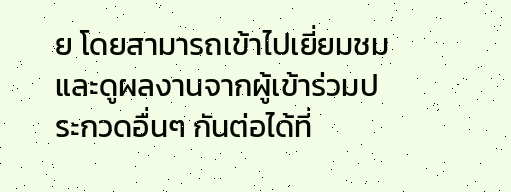ย โดยสามารถเข้าไปเยี่ยมชมและดูผลงานจากผู้เข้าร่วมประกวดอื่นๆ กันต่อได้ที่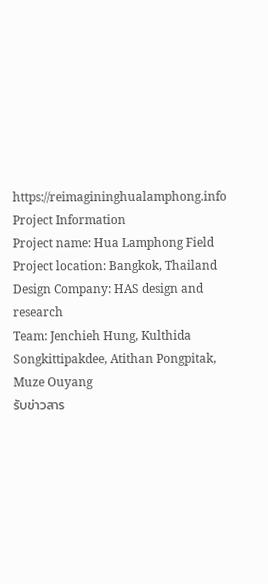https://reimagininghualamphong.info
Project Information
Project name: Hua Lamphong Field
Project location: Bangkok, Thailand
Design Company: HAS design and research
Team: Jenchieh Hung, Kulthida Songkittipakdee, Atithan Pongpitak, Muze Ouyang
รับข่าวสาร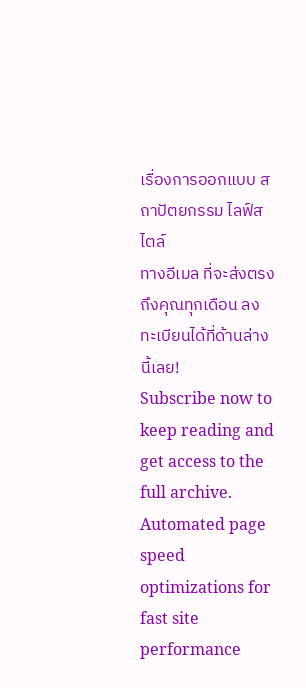เรื่องการออกแบบ สถาปัตยกรรม ไลฟ์สไตล์
ทางอีเมล ที่จะส่งตรงถึงคุณทุกเดือน ลงทะเบียนได้ที่ด้านล่างนี้เลย!
Subscribe now to keep reading and get access to the full archive.
Automated page speed optimizations for fast site performance